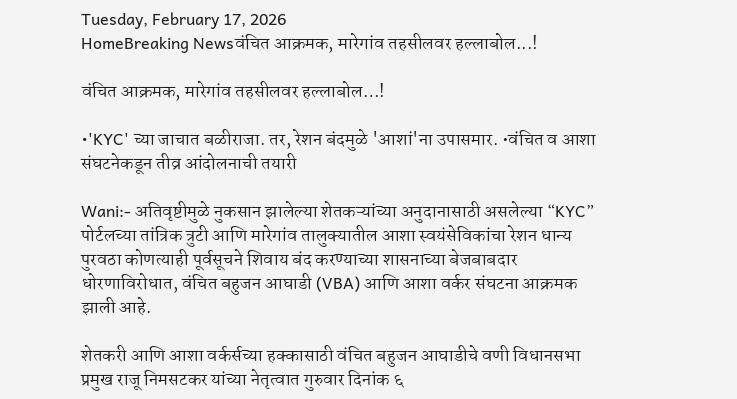Tuesday, February 17, 2026
HomeBreaking Newsवंचित आक्रमक, मारेगांव तहसीलवर हल्लाबोल...!

वंचित आक्रमक, मारेगांव तहसीलवर हल्लाबोल…!

•'KYC' च्या जाचात बळीराजा. तर, रेशन बंदमुळे 'आशां'ना उपासमार. •वंचित व आशा संघटनेकडून तीव्र आंदोलनाची तयारी

Wani:- अतिवृष्टीमुळे नुकसान झालेल्या शेतकऱ्यांच्या अनुदानासाठी असलेल्या “KYC” पोर्टलच्या तांत्रिक त्रुटी आणि मारेगांव तालुक्यातील आशा स्वयंसेविकांचा रेशन धान्य पुरवठा कोणत्याही पूर्वसूचने शिवाय बंद करण्याच्या शासनाच्या बेजबाबदार धोरणाविरोधात, वंचित बहुजन आघाडी (VBA) आणि आशा वर्कर संघटना आक्रमक झाली आहे.

शेतकरी आणि आशा वर्कर्सच्या हक्कासाठी वंचित बहुजन आघाडीचे वणी विधानसभा प्रमुख राजू निमसटकर यांच्या नेतृत्वात गुरुवार दिनांक ६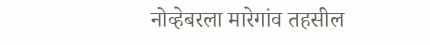नोव्हेबरला मारेगांव तहसील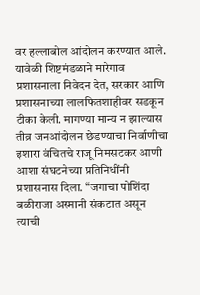वर हल्लाबोल आंदोलन करण्यात आले. यावेळी शिष्टमंडळाने मारेगाव प्रशासनाला निवेदन देत, सरकार आणि प्रशासनाच्या लालफितशाहीवर सडकून टीका केली. मागण्या मान्य न झाल्यास तीव्र जनआंदोलन छेडण्याचा निर्वाणीचा इशारा वंचितचे राजू निमसटकर आणी आशा संघटनेच्या प्रतिनिधींनी प्रशासनास दिला. “जगाचा पोशिंदा बळीराजा अस्मानी संकटात असून त्याची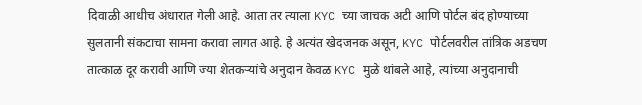दिवाळी आधीच अंधारात गेली आहे. आता तर त्याला KYC च्या जाचक अटी आणि पोर्टल बंद होण्याच्या सुलतानी संकटाचा सामना करावा लागत आहे. हे अत्यंत खेदजनक असून, KYC पोर्टलवरील तांत्रिक अडचण तात्काळ दूर करावी आणि ज्या शेतकऱ्यांचे अनुदान केवळ KYC मुळे थांबले आहे, त्यांच्या अनुदानाची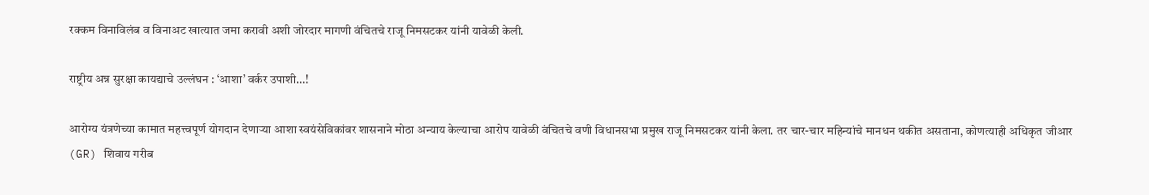रक्कम विनाविलंब व विनाअट खात्यात जमा करावी अशी जोरदार मागणी वंचितचे राजू निमसटकर यांनी यावेळी केली.

राष्ट्रीय अन्न सुरक्षा कायद्याचे उल्लंघन : ‘आशा’ वर्कर उपाशी…!

आरोग्य यंत्रणेच्या कामात महत्त्वपूर्ण योगदान देणाऱ्या आशा स्वयंसेविकांवर शासनाने मोठा अन्याय केल्याचा आरोप यावेळी वंचितचे वणी विधानसभा प्रमुख राजू निमसटकर यांनी केला. तर चार-चार महिन्यांचे मानधन थकीत असताना, कोणत्याही अधिकृत जीआर (GR) शिवाय गरीब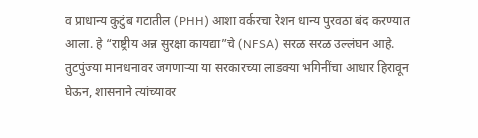व प्राधान्य कुटुंब गटातील (PHH) आशा वर्करचा रेशन धान्य पुरवठा बंद करण्यात आला. हे “राष्ट्रीय अन्न सुरक्षा कायद्या”चे (NFSA) सरळ सरळ उल्लंघन आहे. तुटपुंज्या मानधनावर जगणाऱ्या या सरकारच्या लाडक्या भगिनींचा आधार हिरावून घेऊन, शासनाने त्यांच्यावर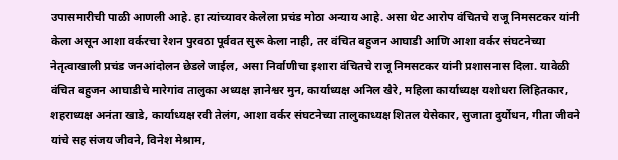उपासमारीची पाळी आणली आहे. हा त्यांच्यावर केलेला प्रचंड मोठा अन्याय आहे. असा थेट आरोप वंचितचे राजू निमसटकर यांनी केला असून आशा वर्करचा रेशन पुरवठा पूर्ववत सुरू केला नाही, तर वंचित बहुजन आघाडी आणि आशा वर्कर संघटनेच्या नेतृत्वाखाली प्रचंड जनआंदोलन छेडले जाईल, असा निर्वाणीचा इशारा वंचितचे राजू निमसटकर यांनी प्रशासनास दिला. यावेळी वंचित बहुजन आघाडीचे मारेगांव तालुका अध्यक्ष ज्ञानेश्वर मुन, कार्याध्यक्ष अनिल खैरे, महिला कार्याध्यक्ष यशोधरा लिहितकार, शहराध्यक्ष अनंता खाडे, कार्याध्यक्ष रवी तेलंग, आशा वर्कर संघटनेच्या तालुकाध्यक्ष शितल येसेकार, सुजाता दुर्योधन, गीता जीवने यांचे सह संजय जीवने, विनेश मेश्राम,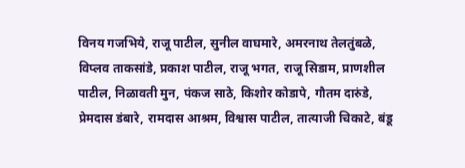विनय गजभिये, राजू पाटील, सुनील वाघमारे, अमरनाथ तेलतुंबळे, विप्लव ताकसांडे, प्रकाश पाटील, राजू भगत, राजू सिडाम, प्राणशील पाटील, निळावती मुन, पंकज साठे, किशोर कोडापे, गौतम दारुंडे, प्रेमदास डंबारे, रामदास आश्रम, विश्वास पाटील, तात्याजी चिकाटे, बंडू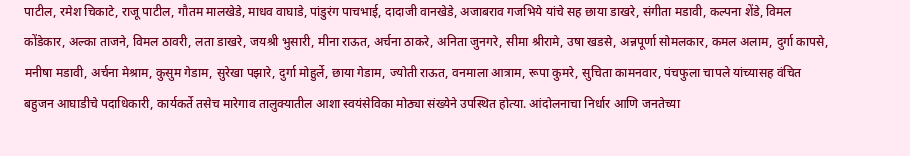पाटील, रमेश चिकाटे, राजू पाटील, गौतम मालखेडे, माधव वाघाडे, पांडुरंग पाचभाई, दादाजी वानखेडे, अजाबराव गजभिये यांचे सह छाया डाखरे, संगीता मडावी, कल्पना शेंडे, विमल कोंडेकार, अल्का ताजने, विमल ठावरी, लता डाखरे, जयश्री भुसारी, मीना राऊत, अर्चना ठाकरे, अनिता जुनगरे, सीमा श्रीरामे, उषा खडसे, अन्नपूर्णा सोमलकार, कमल अलाम, दुर्गा कापसे, मनीषा मडावी, अर्चना मेश्राम, कुसुम गेडाम, सुरेखा पझारे, दुर्गा मोहुर्ले, छाया गेडाम, ज्योती राऊत, वनमाला आत्राम, रूपा कुमरे, सुचिता कामनवार, पंचफुला चापले यांच्यासह वंचित बहुजन आघाडीचे पदाधिकारी, कार्यकर्ते तसेच मारेगाव तालुक्यातील आशा स्वयंसेविका मोठ्या संख्येने उपस्थित होत्या. आंदोलनाचा निर्धार आणि जनतेच्या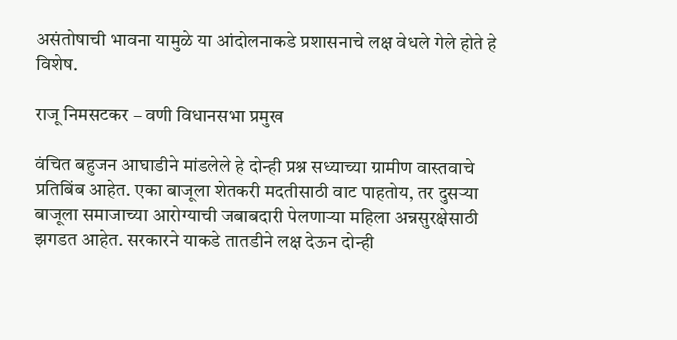असंतोषाची भावना यामुळे या आंदोलनाकडे प्रशासनाचे लक्ष वेधले गेले होते हे विशेष.

राजू निमसटकर – वणी विधानसभा प्रमुख

वंचित बहुजन आघाडीने मांडलेले हे दोन्ही प्रश्न सध्याच्या ग्रामीण वास्तवाचे प्रतिबिंब आहेत. एका बाजूला शेतकरी मदतीसाठी वाट पाहतोय, तर दुसऱ्या बाजूला समाजाच्या आरोग्याची जबाबदारी पेलणाऱ्या महिला अन्नसुरक्षेसाठी झगडत आहेत. सरकारने याकडे तातडीने लक्ष देऊन दोन्ही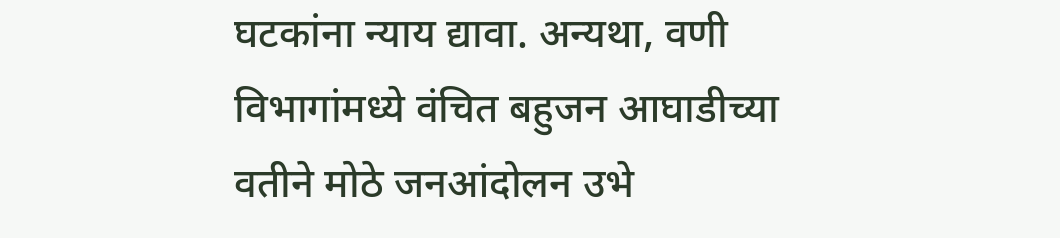घटकांना न्याय द्यावा. अन्यथा, वणी विभागांमध्ये वंचित बहुजन आघाडीच्या वतीने मोठे जनआंदोलन उभे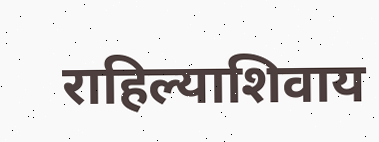राहिल्याशिवाय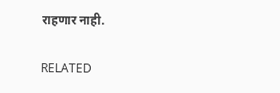राहणार नाही.

RELATED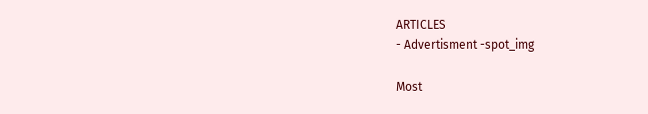ARTICLES
- Advertisment -spot_img

Most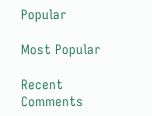Popular

Most Popular

Recent Comments